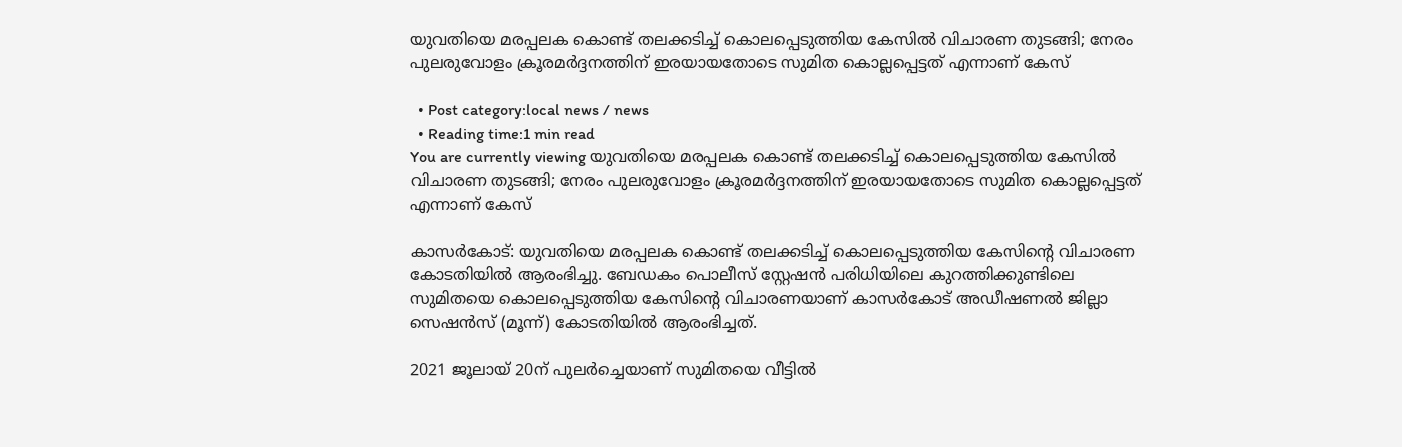യുവതിയെ മരപ്പലക കൊണ്ട് തലക്കടിച്ച് കൊലപ്പെടുത്തിയ കേസില്‍ വിചാരണ തുടങ്ങി; നേരം പുലരുവോളം ക്രൂരമര്‍ദ്ദനത്തിന് ഇരയായതോടെ സുമിത കൊല്ലപ്പെട്ടത് എന്നാണ് കേസ്

  • Post category:local news / news
  • Reading time:1 min read
You are currently viewing യുവതിയെ മരപ്പലക കൊണ്ട് തലക്കടിച്ച് കൊലപ്പെടുത്തിയ കേസില്‍ വിചാരണ തുടങ്ങി; നേരം പുലരുവോളം ക്രൂരമര്‍ദ്ദനത്തിന് ഇരയായതോടെ സുമിത കൊല്ലപ്പെട്ടത് എന്നാണ് കേസ്

കാസര്‍കോട്: യുവതിയെ മരപ്പലക കൊണ്ട് തലക്കടിച്ച് കൊലപ്പെടുത്തിയ കേസിൻ്റെ വിചാരണ കോടതിയില്‍ ആരംഭിച്ചു. ബേഡകം പൊലീസ് സ്റ്റേഷന്‍ പരിധിയിലെ കുറത്തിക്കുണ്ടിലെ സുമിതയെ കൊലപ്പെടുത്തിയ കേസിൻ്റെ വിചാരണയാണ് കാസര്‍കോട് അഡീഷണല്‍ ജില്ലാ സെഷന്‍സ് (മൂന്ന്) കോടതിയില്‍ ആരംഭിച്ചത്.

2021 ജൂലായ് 20ന് പുലര്‍ച്ചെയാണ് സുമിതയെ വീട്ടില്‍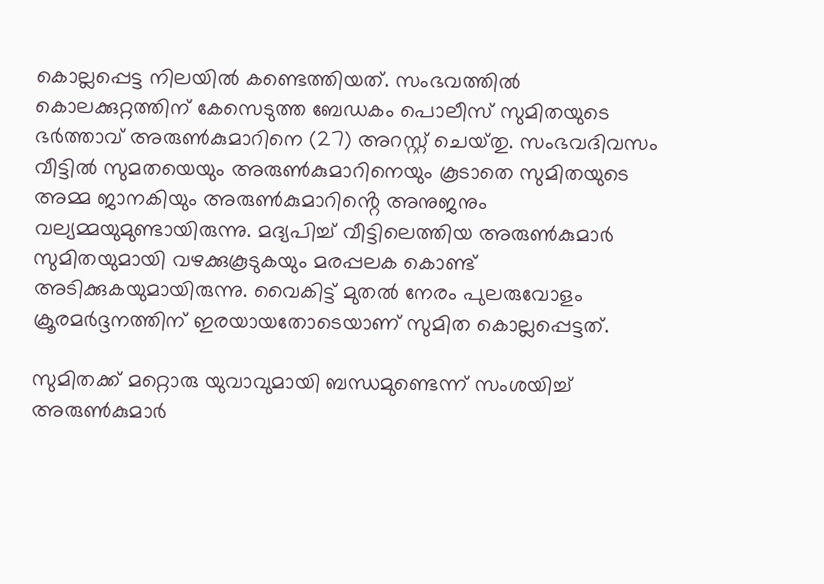കൊല്ലപ്പെട്ട നിലയില്‍ കണ്ടെത്തിയത്. സംഭവത്തില്‍ കൊലക്കുറ്റത്തിന് കേസെടുത്ത ബേഡകം പൊലീസ് സുമിതയുടെ ഭര്‍ത്താവ് അരുണ്‍കുമാറിനെ (27) അറസ്റ്റ് ചെയ്‌തു. സംഭവദിവസം വീട്ടില്‍ സുമതയെയും അരുണ്‍കുമാറിനെയും കൂടാതെ സുമിതയുടെ അമ്മ ജാനകിയും അരുണ്‍കുമാറിൻ്റെ അനുജനും വല്യമ്മയുമുണ്ടായിരുന്നു. മദ്യപിച്ച് വീട്ടിലെത്തിയ അരുണ്‍കുമാര്‍ സുമിതയുമായി വഴക്കുകൂടുകയും മരപ്പലക കൊണ്ട് അടിക്കുകയുമായിരുന്നു. വൈകിട്ട് മുതല്‍ നേരം പുലരുവോളം ക്രൂരമര്‍ദ്ദനത്തിന് ഇരയായതോടെയാണ് സുമിത കൊല്ലപ്പെട്ടത്.

സുമിതക്ക് മറ്റൊരു യുവാവുമായി ബന്ധമുണ്ടെന്ന് സംശയിച്ച് അരുണ്‍കുമാര്‍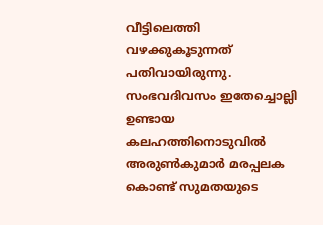വീട്ടിലെത്തി വഴക്കുകൂടുന്നത് പതിവായിരുന്നു. സംഭവദിവസം ഇതേച്ചൊല്ലി ഉണ്ടായ കലഹത്തിനൊടുവില്‍ അരുണ്‍കുമാര്‍ മരപ്പലക കൊണ്ട് സുമതയുടെ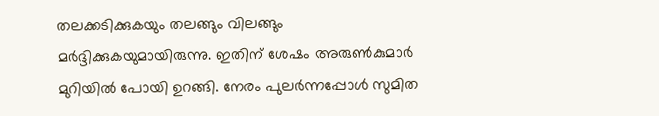തലക്കടിക്കുകയും തലങ്ങും വിലങ്ങും മര്‍ദ്ദിക്കുകയുമായിരുന്നു. ഇതിന് ശേഷം അരുണ്‍കുമാര്‍ മുറിയില്‍ പോയി ഉറങ്ങി. നേരം പുലര്‍ന്നപ്പോള്‍ സുമിത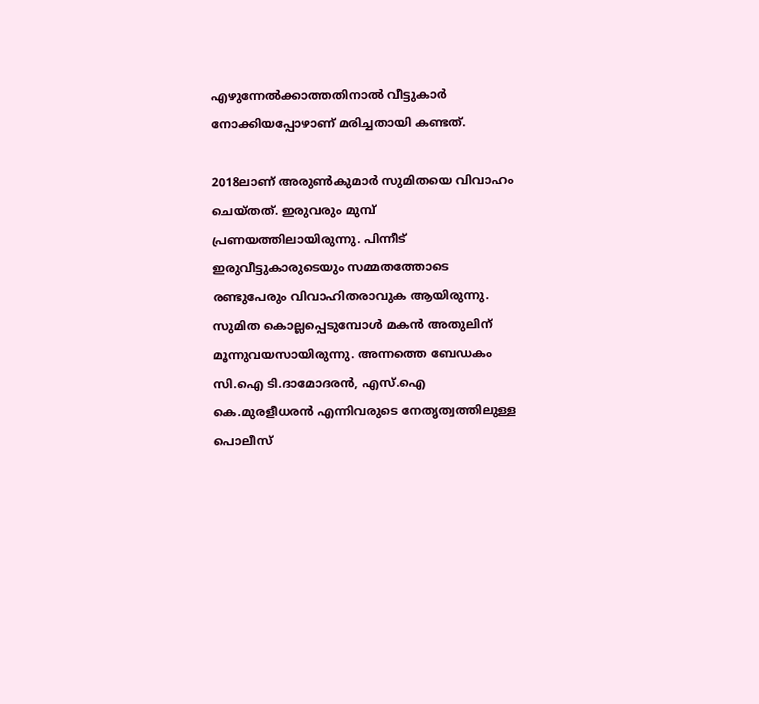എഴുന്നേല്‍ക്കാത്തതിനാല്‍ വീട്ടുകാര്‍ നോക്കിയപ്പോഴാണ് മരിച്ചതായി കണ്ടത്.

2018ലാണ് അരുണ്‍കുമാര്‍ സുമിതയെ വിവാഹം ചെയ്‌തത്. ഇരുവരും മുമ്പ് പ്രണയത്തിലായിരുന്നു. പിന്നീട് ഇരുവീട്ടുകാരുടെയും സമ്മതത്തോടെ രണ്ടുപേരും വിവാഹിതരാവുക ആയിരുന്നു. സുമിത കൊല്ലപ്പെടുമ്പോള്‍ മകന്‍ അതുലിന് മൂന്നുവയസായിരുന്നു. അന്നത്തെ ബേഡകം സി.ഐ ടി.ദാമോദരന്‍, എസ്.ഐ കെ.മുരളീധരന്‍ എന്നിവരുടെ നേതൃത്വത്തിലുള്ള പൊലീസ്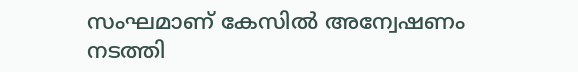സംഘമാണ് കേസില്‍ അന്വേഷണം നടത്തി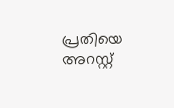പ്രതിയെ അറസ്റ്റ്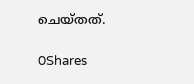ചെയ്‌തത്.

0Shares